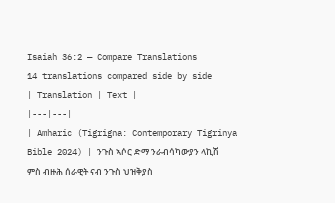Isaiah 36:2 — Compare Translations
14 translations compared side by side
| Translation | Text |
|---|---|
| Amharic (Tigrigna: Contemporary Tigrinya Bible 2024) | ንጉስ ኣሶር ድማ ንራብሳካውያን ላኪሽ ምስ ብዙሕ ሰራዊት ናብ ንጉስ ህዝቅያስ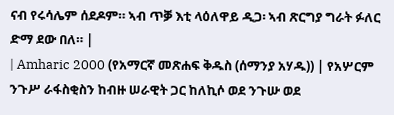ናብ የሩሳሌም ሰደዶም። ኣብ ጥቓ እቲ ላዕለዋይ ዲጋ፡ ኣብ ጽርግያ ግራት ፉለር ድማ ደው በለ። |
| Amharic 2000 (የአማርኛ መጽሐፍ ቅዱስ (ሰማንያ አሃዱ)) | የአሦርም ንጉሥ ራፋስቂስን ከብዙ ሠራዊት ጋር ከለኪሶ ወደ ንጉሡ ወደ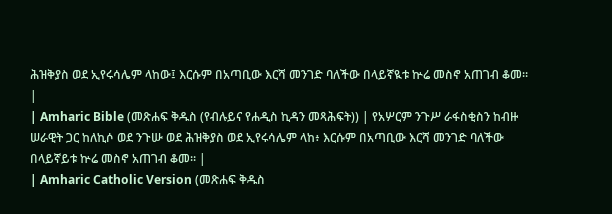ሕዝቅያስ ወደ ኢየሩሳሌም ላከው፤ እርሱም በአጣቢው እርሻ መንገድ ባለችው በላይኛዪቱ ኵሬ መስኖ አጠገብ ቆመ። |
| Amharic Bible (መጽሐፍ ቅዱስ (የብሉይና የሐዲስ ኪዳን መጻሕፍት)) | የአሦርም ንጉሥ ራፋስቂስን ከብዙ ሠራዊት ጋር ከለኪሶ ወደ ንጉሡ ወደ ሕዝቅያስ ወደ ኢየሩሳሌም ላከ፥ እርሱም በአጣቢው እርሻ መንገድ ባለችው በላይኛይቱ ኵሬ መስኖ አጠገብ ቆመ። |
| Amharic Catholic Version (መጽሐፍ ቅዱስ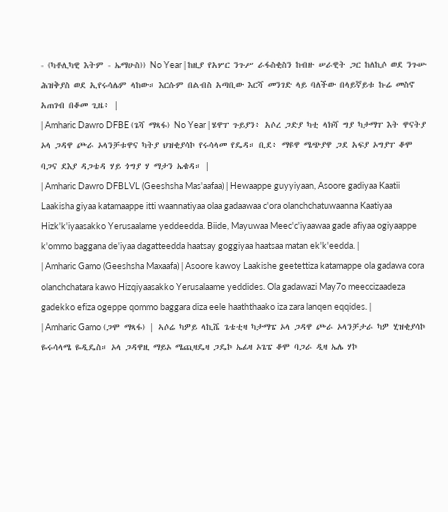- (ካቶሊካዊ እትም - ኤማሁስ)) No Year | ከዚያ የአሦር ንጉሥ ራፋስቂስን ከብዙ ሠራዊት ጋር ከለኪሶ ወደ ንጉሡ ሕዝቅያስ ወደ ኢየሩሳሌም ላከው። እርሱም በልብስ አጣቢው እርሻ መንገድ ላይ ባለችው በላይኛይቱ ኩሬ መስኖ አጠገብ በቆመ ጊዜ፥ |
| Amharic Dawro DFBE (ጌሻ ማጻፋ) No Year | ሄዋፐ ጉይያን፥ አሶረ ጋድያ ካቲ ላክሻ ግያ ካታማፐ እት ዋናትያ ኦላ ጋዳዋ ጮራ ኦላንቻቱዋና ካትያ ህዝቂያሳኮ የሩሳላመ የዴዳ። ቢደ፥ ማዩዋ ሜጭያዋ ጋደ አፍያ ኦግያፐ ቆሞ ባጋና ደእያ ዳጋቴዳ ሃይ ጎግያ ሃ ማታን ኤቄዳ። |
| Amharic Dawro DFBLVL (Geeshsha Mas'aafaa) | Hewaappe guyyiyaan, Asoore gadiyaa Kaatii Laakisha giyaa katamaappe itti waannatiyaa olaa gadaawaa c'ora olanchchatuwaanna Kaatiyaa Hizk'k'iyaasakko Yerusaalame yeddeedda. Biide, Mayuwaa Meec'c'iyaawaa gade afiyaa ogiyaappe k'ommo baggana de'iyaa dagatteedda haatsay goggiyaa haatsaa matan ek'k'eedda. |
| Amharic Gamo (Geeshsha Maxaafa) | Asoore kawoy Laakishe geetettiza katamappe ola gadawa cora olanchchatara kawo Hizqiyaasakko Yerusalaame yeddides. Ola gadawazi May7o meeccizaadeza gadekko efiza ogeppe qommo baggara diza eele haaththaako iza zara lanqen eqqides. |
| Amharic Gamo (ጋሞ ማጻፋ) | ኣሶሬ ካዎይ ላኪሼ ጌቴቲዛ ካታማፔ ኦላ ጋዳዋ ጮራ ኦላንቻታራ ካዎ ሂዝቂያሳኮ ዬሩሳላሜ ዬዲዴስ። ኦላ ጋዳዋዚ ማይኦ ሜጪዛዴዛ ጋዴኮ ኤፊዛ ኦጌፔ ቆሞ ባጋራ ዲዛ ኤሌ ሃኮ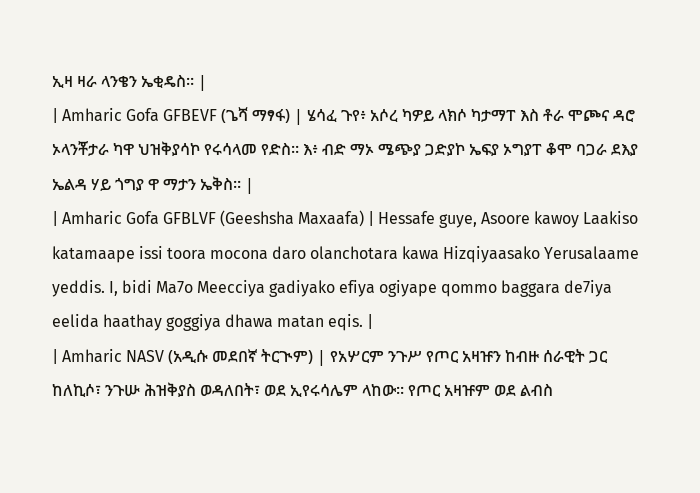ኢዛ ዛራ ላንቄን ኤቂዴስ። |
| Amharic Gofa GFBEVF (ጌሻ ማፃፋ) | ሄሳፈ ጉየ፥ አሶረ ካዎይ ላክሶ ካታማፐ እስ ቶራ ሞጮና ዳሮ ኦላንቾታራ ካዋ ህዝቅያሳኮ የሩሳላመ የድስ። እ፥ ብድ ማኦ ሜጭያ ጋድያኮ ኤፍያ ኦግያፐ ቆሞ ባጋራ ደእያ ኤልዳ ሃይ ጎግያ ዋ ማታን ኤቅስ። |
| Amharic Gofa GFBLVF (Geeshsha Maxaafa) | Hessafe guye, Asoore kawoy Laakiso katamaape issi toora mocona daro olanchotara kawa Hizqiyaasako Yerusalaame yeddis. I, bidi Ma7o Meecciya gadiyako efiya ogiyape qommo baggara de7iya eelida haathay goggiya dhawa matan eqis. |
| Amharic NASV (አዲሱ መደበኛ ትርጒም) | የአሦርም ንጉሥ የጦር አዛዡን ከብዙ ሰራዊት ጋር ከለኪሶ፣ ንጉሡ ሕዝቅያስ ወዳለበት፣ ወደ ኢየሩሳሌም ላከው። የጦር አዛዡም ወደ ልብስ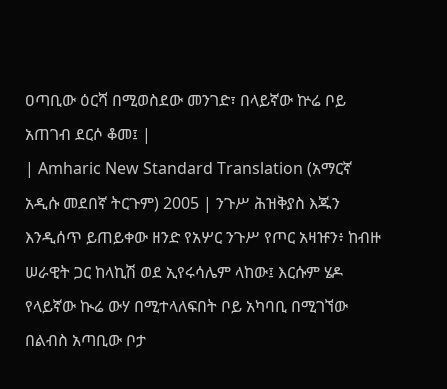ዐጣቢው ዕርሻ በሚወስደው መንገድ፣ በላይኛው ኵሬ ቦይ አጠገብ ደርሶ ቆመ፤ |
| Amharic New Standard Translation (አማርኛ አዲሱ መደበኛ ትርጉም) 2005 | ንጉሥ ሕዝቅያስ እጁን እንዲሰጥ ይጠይቀው ዘንድ የአሦር ንጉሥ የጦር አዛዡን፥ ከብዙ ሠራዊት ጋር ከላኪሽ ወደ ኢየሩሳሌም ላከው፤ እርሱም ሄዶ የላይኛው ኲሬ ውሃ በሚተላለፍበት ቦይ አካባቢ በሚገኘው በልብስ አጣቢው ቦታ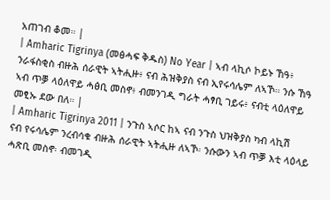አጠገብ ቆመ። |
| Amharic Tigrinya (መፅሓፍ ቅዱስ) No Year | ኣብ ላኪሶ ኮይኑ ኸዓ፥ ንራፋስቂስ ብዙሕ ሰራዊት ኣትሒዙ፥ ናብ ሕዝቅያስ ናብ ኢየሩሳሌም ለኣኾ። ንሱ ኸዓ ኣብ ጥቓ ላዕለዋይ ሓፅቢ መስኖ፥ ብመንገዲ ግራት ሓፃቢ ገይሩ፥ ናብቲ ላዕለዋይ መፂኡ ደው በለ። |
| Amharic Tigrinya 2011 | ንጉስ ኣሶር ከኣ ናብ ንጉስ ህዝቅያስ ካብ ላኪሽ ናብ የሩሳሌም ንረብሳቁ ብዙሕ ሰራዊት ኣትሒዙ ለኣኾ፡ ንሱውን ኣብ ጥቓ እቲ ላዕላይ ሓጽቢ መስኖ፡ ብመገዲ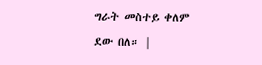ግራት መስተይ ቀለም ደው በለ። |